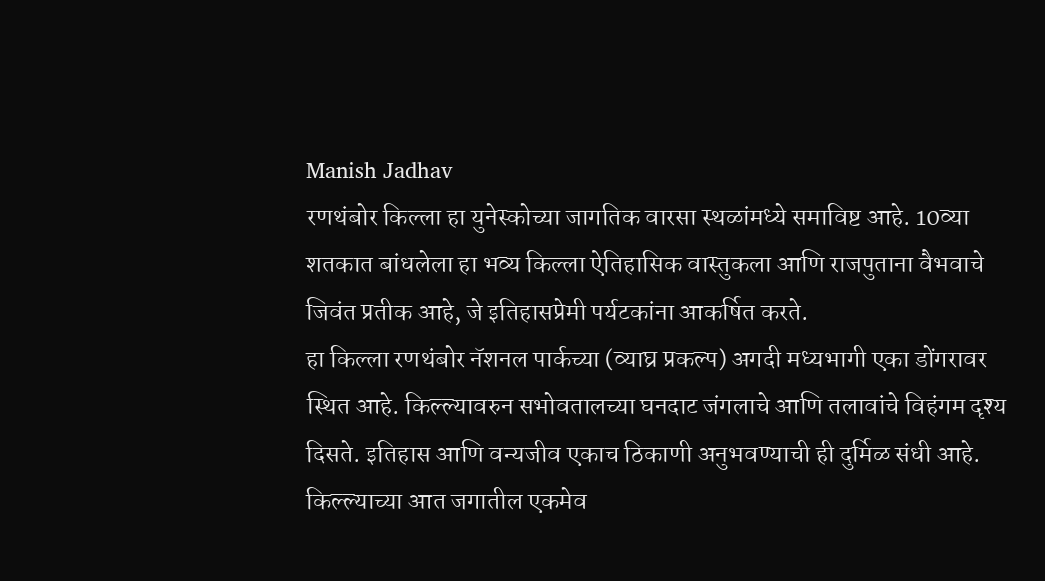Manish Jadhav
रणथंबोर किल्ला हा युनेस्कोच्या जागतिक वारसा स्थळांमध्ये समाविष्ट आहे. 10व्या शतकात बांधलेला हा भव्य किल्ला ऐतिहासिक वास्तुकला आणि राजपुताना वैभवाचे जिवंत प्रतीक आहे, जे इतिहासप्रेमी पर्यटकांना आकर्षित करते.
हा किल्ला रणथंबोर नॅशनल पार्कच्या (व्याघ्र प्रकल्प) अगदी मध्यभागी एका डोंगरावर स्थित आहे. किल्ल्यावरुन सभोवतालच्या घनदाट जंगलाचे आणि तलावांचे विहंगम दृश्य दिसते. इतिहास आणि वन्यजीव एकाच ठिकाणी अनुभवण्याची ही दुर्मिळ संधी आहे.
किल्ल्याच्या आत जगातील एकमेव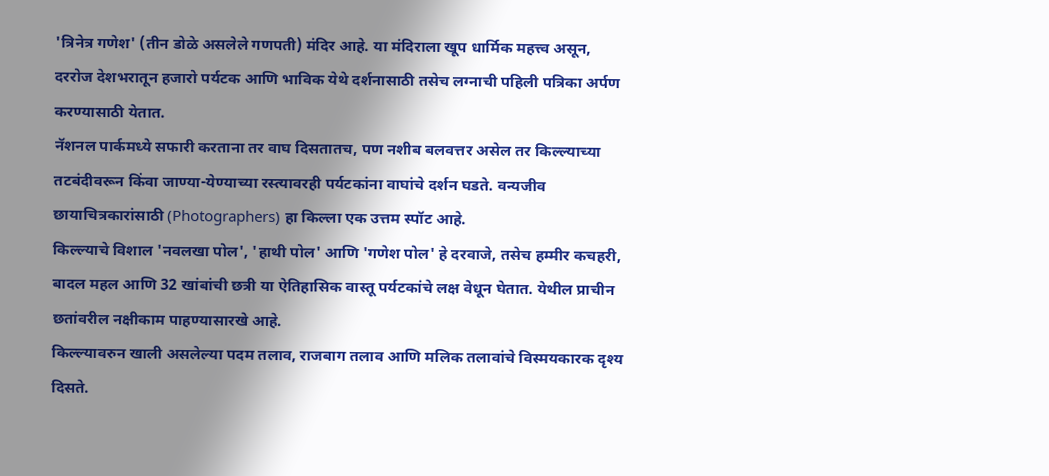'त्रिनेत्र गणेश' (तीन डोळे असलेले गणपती) मंदिर आहे. या मंदिराला खूप धार्मिक महत्त्व असून, दररोज देशभरातून हजारो पर्यटक आणि भाविक येथे दर्शनासाठी तसेच लग्नाची पहिली पत्रिका अर्पण करण्यासाठी येतात.
नॅशनल पार्कमध्ये सफारी करताना तर वाघ दिसतातच, पण नशीब बलवत्तर असेल तर किल्ल्याच्या तटबंदीवरून किंवा जाण्या-येण्याच्या रस्त्यावरही पर्यटकांना वाघांचे दर्शन घडते. वन्यजीव छायाचित्रकारांसाठी (Photographers) हा किल्ला एक उत्तम स्पॉट आहे.
किल्ल्याचे विशाल 'नवलखा पोल', 'हाथी पोल' आणि 'गणेश पोल' हे दरवाजे, तसेच हम्मीर कचहरी, बादल महल आणि 32 खांबांची छत्री या ऐतिहासिक वास्तू पर्यटकांचे लक्ष वेधून घेतात. येथील प्राचीन छतांवरील नक्षीकाम पाहण्यासारखे आहे.
किल्ल्यावरुन खाली असलेल्या पदम तलाव, राजबाग तलाव आणि मलिक तलावांचे विस्मयकारक दृश्य दिसते.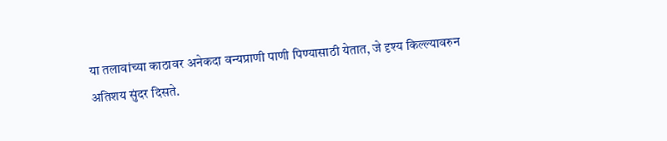या तलावांच्या काठावर अनेकदा वन्यप्राणी पाणी पिण्यासाठी येतात, जे दृश्य किल्ल्यावरुन अतिशय सुंदर दिसते.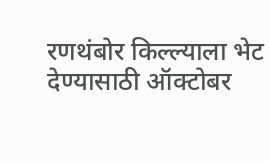रणथंबोर किल्ल्याला भेट देण्यासाठी ऑक्टोबर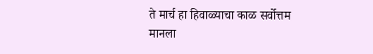ते मार्च हा हिवाळ्याचा काळ सर्वोत्तम मानला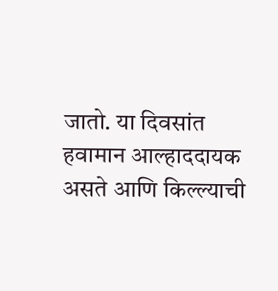जातो. या दिवसांत हवामान आल्हाददायक असते आणि किल्ल्याची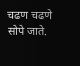चढण चढणे सोपे जाते.